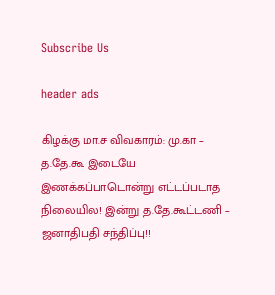Subscribe Us

header ads

கிழக்கு மா.ச விவகாரம்: மு.கா – த.தே.கூ இடையே இணக்கப்பாடொன்று எட்டப்படாத நிலையில! இன்று த.தே.கூட்டணி – ஜனாதிபதி சந்திப்பு!!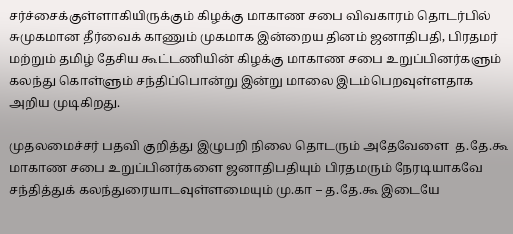சர்ச்சைக்குள்ளாகியிருக்கும் கிழக்கு மாகாண சபை விவகாரம் தொடர்பில் சுமுகமான தீர்வைக் காணும் முகமாக இன்றைய தினம் ஜனாதிபதி, பிரதமர் மற்றும் தமிழ் தேசிய கூட்டணியின் கிழக்கு மாகாண சபை உறுப்பினர்களும் கலந்து கொள்ளும் சந்திப்பொன்று இன்று மாலை இடம்பெறவுள்ளதாக அறிய முடிகிறது.

முதலமைச்சர் பதவி குறித்து இழுபறி நிலை தொடரும் அதேவேளை  த.தே.கூ மாகாண சபை உறுப்பினர்களை ஜனாதிபதியும் பிரதமரும் நேரடியாகவே சந்தித்துக் கலந்துரையாடவுள்ளமையும் மு.கா – த.தே.கூ இடையே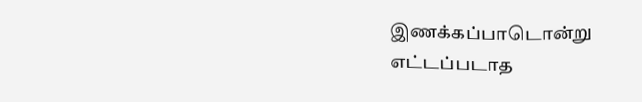இணக்கப்பாடொன்று எட்டப்படாத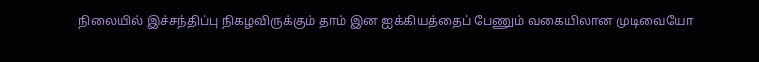நிலையில் இச்சந்திப்பு நிகழவிருக்கும் தாம் இன ஐக்கியத்தைப் பேணும் வகையிலான முடிவையோ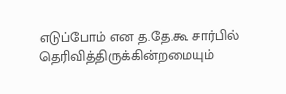எடுப்போம் என த.தே.கூ சார்பில் தெரிவித்திருக்கின்றமையும்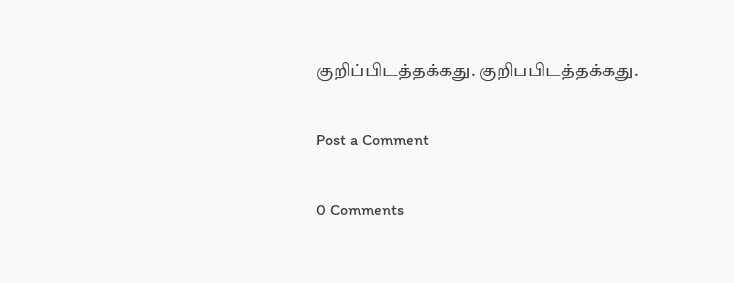குறிப்பிடத்தக்கது. குறிபபிடத்தக்கது.

Post a Comment

0 Comments